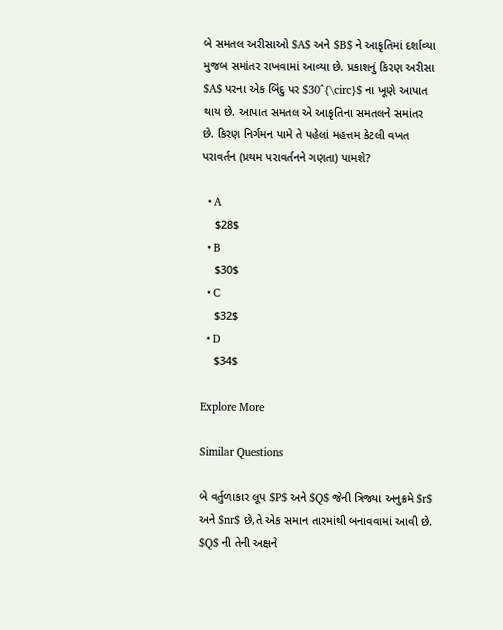બે સમતલ અરીસાઓ $A$ અને $B$ ને આકૃતિમાં દર્શાવ્યા મુજબ સમાંતર રાખવામાં આવ્યા છે. પ્રકાશનું કિરણ અરીસા $A$ પરના એક બિંદુ પર $30^{\circ}$ ના ખૂણે આપાત થાય છે. આપાત સમતલ એ આકૃતિના સમતલને સમાંતર છે. કિરણ નિર્ગમન પામે તે પહેલાં મહત્તમ કેટલી વખત પરાવર્તન (પ્રથમ પરાવર્તનને ગણતા) પામશે?

  • A
    $28$
  • B
    $30$
  • C
    $32$
  • D
    $34$

Explore More

Similar Questions

બે વર્તુળાકાર લૂપ $P$ અને $Q$ જેની ત્રિજ્યા અનુક્રમે $r$ અને $nr$ છે,તે એક સમાન તારમાંથી બનાવવામાં આવી છે. $Q$ ની તેની અક્ષને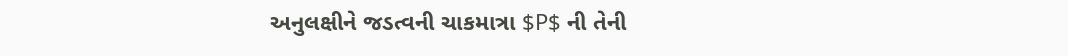અનુલક્ષીને જડત્વની ચાકમાત્રા $P$ ની તેની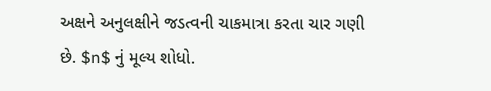અક્ષને અનુલક્ષીને જડત્વની ચાકમાત્રા કરતા ચાર ગણી છે. $n$ નું મૂલ્ય શોધો.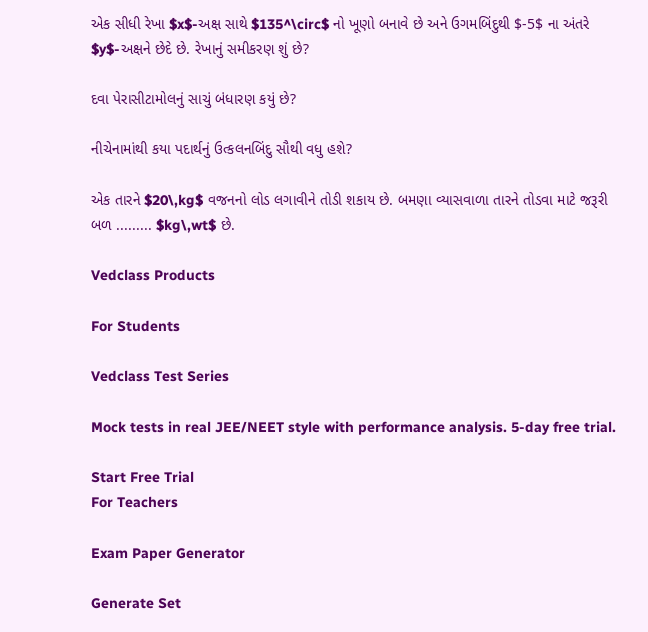એક સીધી રેખા $x$-અક્ષ સાથે $135^\circ$ નો ખૂણો બનાવે છે અને ઉગમબિંદુથી $-5$ ના અંતરે $y$-અક્ષને છેદે છે. રેખાનું સમીકરણ શું છે?

દવા પેરાસીટામોલનું સાચું બંધારણ કયું છે?

નીચેનામાંથી કયા પદાર્થનું ઉત્કલનબિંદુ સૌથી વધુ હશે?

એક તારને $20\,kg$ વજનનો લોડ લગાવીને તોડી શકાય છે. બમણા વ્યાસવાળા તારને તોડવા માટે જરૂરી બળ ......... $kg\,wt$ છે.

Vedclass Products

For Students

Vedclass Test Series

Mock tests in real JEE/NEET style with performance analysis. 5-day free trial.

Start Free Trial
For Teachers

Exam Paper Generator

Generate Set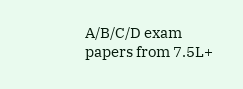A/B/C/D exam papers from 7.5L+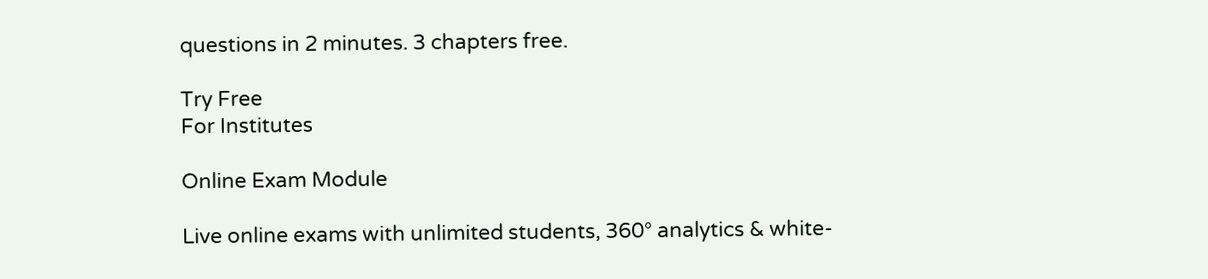questions in 2 minutes. 3 chapters free.

Try Free
For Institutes

Online Exam Module

Live online exams with unlimited students, 360° analytics & white-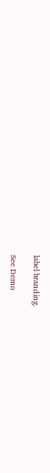label branding.

See Demo